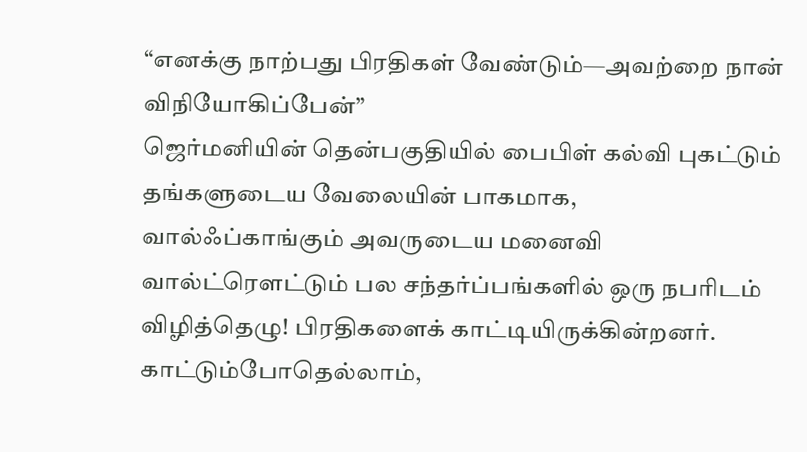“எனக்கு நாற்பது பிரதிகள் வேண்டும்—அவற்றை நான் விநியோகிப்பேன்”
ஜெர்மனியின் தென்பகுதியில் பைபிள் கல்வி புகட்டும் தங்களுடைய வேலையின் பாகமாக, வால்ஃப்காங்கும் அவருடைய மனைவி வால்ட்ரௌட்டும் பல சந்தர்ப்பங்களில் ஒரு நபரிடம் விழித்தெழு! பிரதிகளைக் காட்டியிருக்கின்றனர். காட்டும்போதெல்லாம்,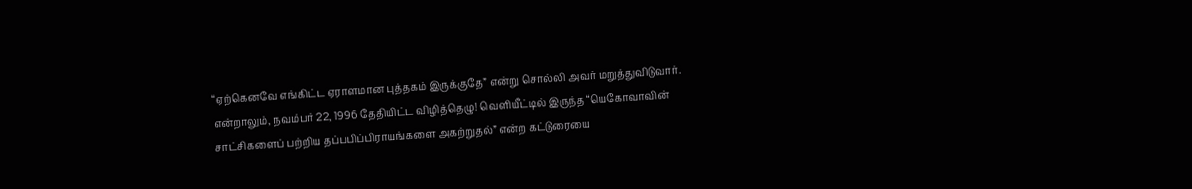“ஏற்கெனவே எங்கிட்ட ஏராளமான புத்தகம் இருக்குதே” என்று சொல்லி அவர் மறுத்துவிடுவார்.
என்றாலும், நவம்பர் 22, 1996 தேதியிட்ட விழித்தெழு! வெளியீட்டில் இருந்த “யெகோவாவின் சாட்சிகளைப் பற்றிய தப்பபிப்பிராயங்களை அகற்றுதல்” என்ற கட்டுரையை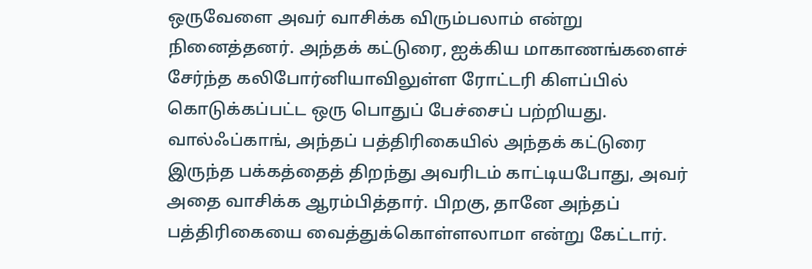ஒருவேளை அவர் வாசிக்க விரும்பலாம் என்று நினைத்தனர். அந்தக் கட்டுரை, ஐக்கிய மாகாணங்களைச் சேர்ந்த கலிபோர்னியாவிலுள்ள ரோட்டரி கிளப்பில் கொடுக்கப்பட்ட ஒரு பொதுப் பேச்சைப் பற்றியது.
வால்ஃப்காங், அந்தப் பத்திரிகையில் அந்தக் கட்டுரை இருந்த பக்கத்தைத் திறந்து அவரிடம் காட்டியபோது, அவர் அதை வாசிக்க ஆரம்பித்தார். பிறகு, தானே அந்தப் பத்திரிகையை வைத்துக்கொள்ளலாமா என்று கேட்டார்.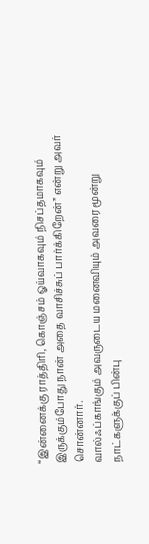“இன்னைக்கு ராத்திரி, கொஞ்சம் ஓய்வாகவும் நிசப்தமாகவும் இருக்கும்போது நான் அதை வாசிச்சுப் பார்க்கிறேன்” என்று அவர் சொன்னார்.
வால்ஃப்காங்கும் அவருடைய மனைவியும் அவரை மூன்று நாட்களுக்குப் பின்பு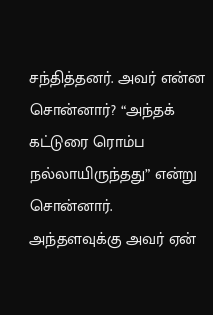சந்தித்தனர். அவர் என்ன சொன்னார்? “அந்தக் கட்டுரை ரொம்ப நல்லாயிருந்தது” என்று சொன்னார்.
அந்தளவுக்கு அவர் ஏன்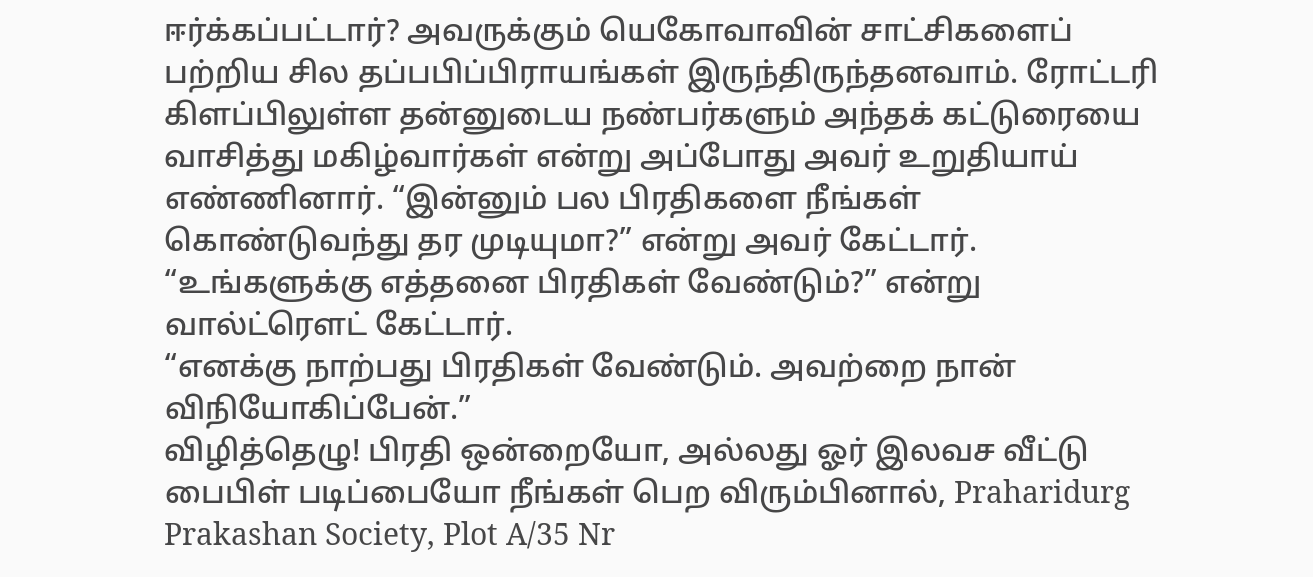ஈர்க்கப்பட்டார்? அவருக்கும் யெகோவாவின் சாட்சிகளைப் பற்றிய சில தப்பபிப்பிராயங்கள் இருந்திருந்தனவாம். ரோட்டரி கிளப்பிலுள்ள தன்னுடைய நண்பர்களும் அந்தக் கட்டுரையை வாசித்து மகிழ்வார்கள் என்று அப்போது அவர் உறுதியாய் எண்ணினார். “இன்னும் பல பிரதிகளை நீங்கள் கொண்டுவந்து தர முடியுமா?” என்று அவர் கேட்டார்.
“உங்களுக்கு எத்தனை பிரதிகள் வேண்டும்?” என்று வால்ட்ரௌட் கேட்டார்.
“எனக்கு நாற்பது பிரதிகள் வேண்டும். அவற்றை நான் விநியோகிப்பேன்.”
விழித்தெழு! பிரதி ஒன்றையோ, அல்லது ஓர் இலவச வீட்டு பைபிள் படிப்பையோ நீங்கள் பெற விரும்பினால், Praharidurg Prakashan Society, Plot A/35 Nr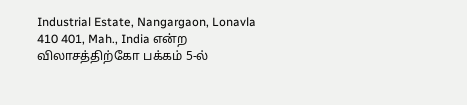Industrial Estate, Nangargaon, Lonavla 410 401, Mah., India என்ற விலாசத்திற்கோ பக்கம் 5-ல்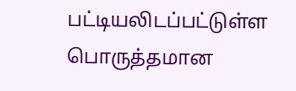பட்டியலிடப்பட்டுள்ள பொருத்தமான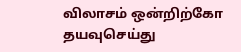விலாசம் ஒன்றிற்கோ தயவுசெய்து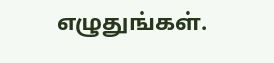எழுதுங்கள்.